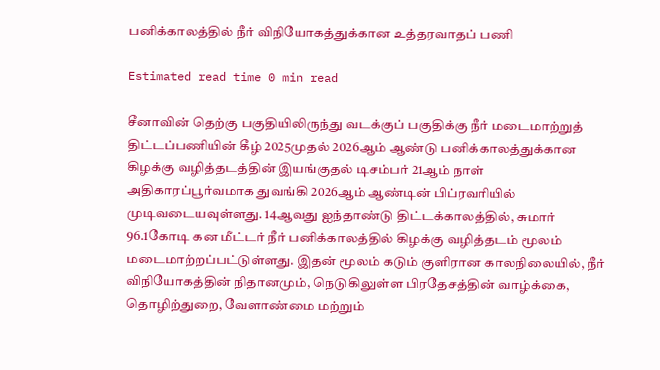பனிக்காலத்தில் நீர் விநியோகத்துக்கான உத்தரவாதப் பணி

Estimated read time 0 min read

சீனாவின் தெற்கு பகுதியிலிருந்து வடக்குப் பகுதிக்கு நீர் மடைமாற்றுத் திட்டப்பணியின் கீழ் 2025முதல் 2026ஆம் ஆண்டு பனிக்காலத்துக்கான கிழக்கு வழித்தடத்தின் இயங்குதல் டிசம்பர் 21ஆம் நாள் அதிகாரப்பூர்வமாக துவங்கி 2026ஆம் ஆண்டின் பிப்ரவரியில் முடிவடையவுள்ளது. 14ஆவது ஐந்தாண்டு திட்டக்காலத்தில், சுமார் 96.1கோடி கன மீட்டர் நீர் பனிக்காலத்தில் கிழக்கு வழித்தடம் மூலம் மடைமாற்றப்பட்டுள்ளது. இதன் மூலம் கடும் குளிரான காலநிலையில், நீர் விநியோகத்தின் நிதானமும், நெடுகிலுள்ள பிரதேசத்தின் வாழ்க்கை, தொழிற்துறை, வேளாண்மை மற்றும்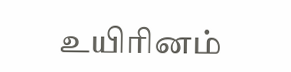உயிரினம்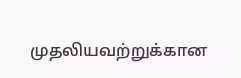முதலியவற்றுக்கான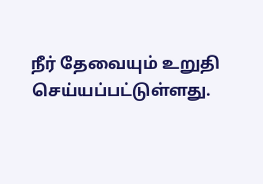நீர் தேவையும் உறுதி செய்யப்பட்டுள்ளது.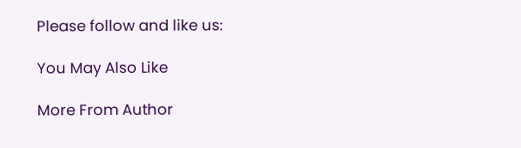Please follow and like us:

You May Also Like

More From Author